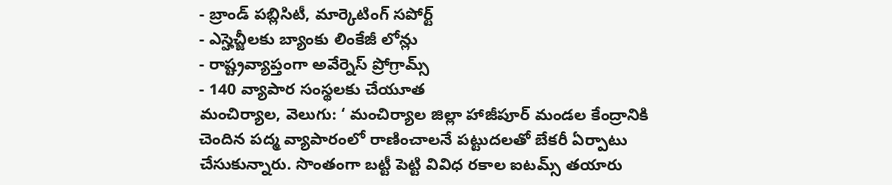- బ్రాండ్ పబ్లిసిటీ, మార్కెటింగ్ సపోర్ట్
- ఎస్హెచ్జీలకు బ్యాంకు లింకేజీ లోన్లు
- రాష్ట్రవ్యాప్తంగా అవేర్నెస్ ప్రోగ్రామ్స్
- 140 వ్యాపార సంస్థలకు చేయూత
మంచిర్యాల, వెలుగు: ‘ మంచిర్యాల జిల్లా హాజీపూర్ మండల కేంద్రానికి చెందిన పద్మ వ్యాపారంలో రాణించాలనే పట్టుదలతో బేకరీ ఏర్పాటు చేసుకున్నారు. సొంతంగా బట్టీ పెట్టి వివిధ రకాల ఐటమ్స్ తయారు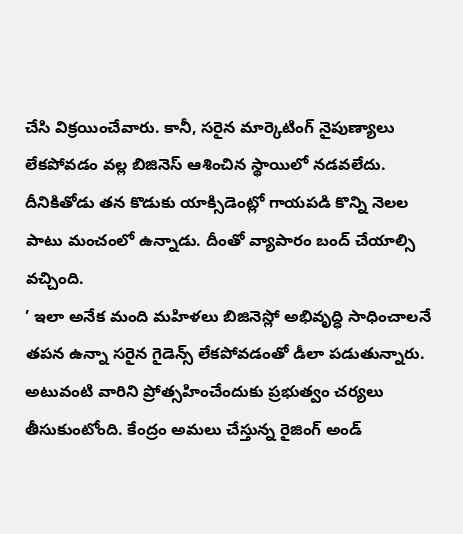చేసి విక్రయించేవారు. కానీ, సరైన మార్కెటింగ్ నైపుణ్యాలు లేకపోవడం వల్ల బిజినెస్ ఆశించిన స్థాయిలో నడవలేదు. దీనికితోడు తన కొడుకు యాక్సిడెంట్లో గాయపడి కొన్ని నెలల పాటు మంచంలో ఉన్నాడు. దీంతో వ్యాపారం బంద్ చేయాల్సి వచ్చింది.
’ ఇలా అనేక మంది మహిళలు బిజినెస్లో అభివృద్ధి సాధించాలనే తపన ఉన్నా సరైన గైడెన్స్ లేకపోవడంతో డీలా పడుతున్నారు. అటువంటి వారిని ప్రోత్సహించేందుకు ప్రభుత్వం చర్యలు తీసుకుంటోంది. కేంద్రం అమలు చేస్తున్న రైజింగ్ అండ్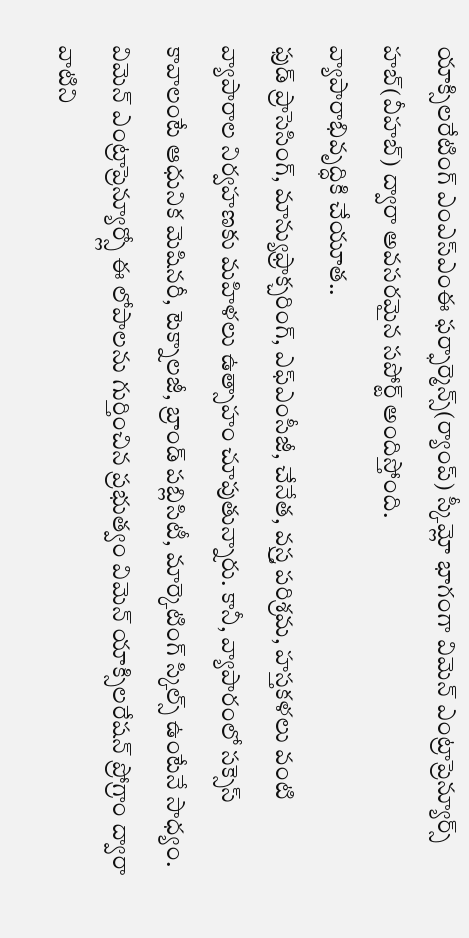యాక్సిలరేటింగ్ ఎంఎస్ఎంఈ ఫర్ఫార్మెన్స్(ర్యాంప్) స్కీమ్లో భాగంగా విమెన్ ఎంట్రాప్రెన్యూర్స్ హబ్(వీహబ్) ద్వారా అవసరమైన సపోర్ట్ అందిస్తోంది.
వ్యాపారాభివృద్ధికి చేయూత..
ఫుడ్ ప్రాసెసింగ్, మాన్యుఫ్రాక్చరింగ్, ఎఫ్ఎంసీజీ, చేనేత, వస్ర్త పరిశ్రమ, హస్తకళలు వంటి వ్యాపారాల నిర్వహణకు మహిళలు ఉత్సాహం చూపుతున్నారు. కానీ, వ్యాపారంలో సక్సెస్ కావాలంటే ఆధునిక మెషినరీ, టెక్నాలజీ, బ్రాండ్ పబ్లిసిటీ, మార్కెటింగ్ స్కిల్స్ ఉంటేనే సాధ్యం. విమెన్ ఎంట్రాప్రెన్యూర్స్లో ఈ లోపాలను గుర్తించిన ప్రభుత్వం విమెన్ యాక్సిలరేషన్ ప్రోగ్రాం ద్వారా వాటిని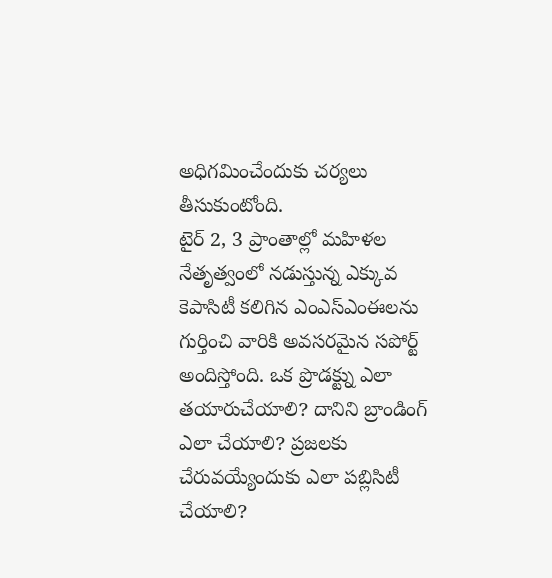అధిగమించేందుకు చర్యలు తీసుకుంటోంది.
టైర్ 2, 3 ప్రాంతాల్లో మహిళల నేతృత్వంలో నడుస్తున్న ఎక్కువ కెపాసిటీ కలిగిన ఎంఎస్ఎంఈలను గుర్తించి వారికి అవసరమైన సపోర్ట్ అందిస్తోంది. ఒక ప్రొడక్ట్ను ఎలా తయారుచేయాలి? దానిని బ్రాండింగ్ ఎలా చేయాలి? ప్రజలకు చేరువయ్యేందుకు ఎలా పబ్లిసిటీ చేయాలి?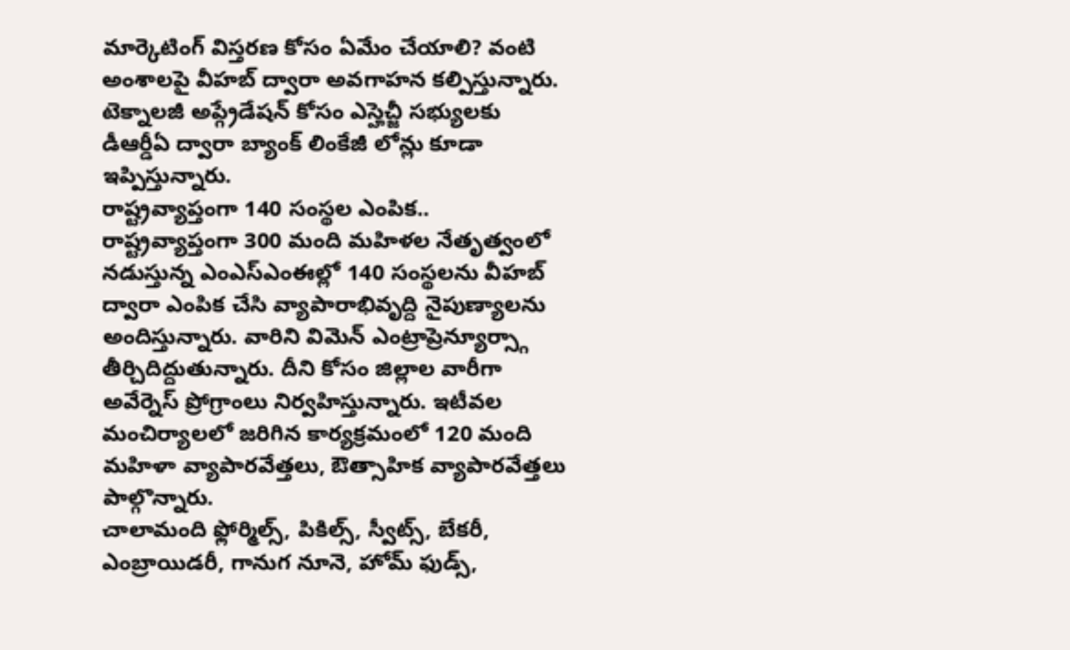మార్కెటింగ్ విస్తరణ కోసం ఏమేం చేయాలి? వంటి అంశాలపై వీహబ్ ద్వారా అవగాహన కల్పిస్తున్నారు. టెక్నాలజీ అప్గ్రేడేషన్ కోసం ఎస్హెచ్జీ సభ్యులకు డీఆర్డీఏ ద్వారా బ్యాంక్ లింకేజీ లోన్లు కూడా ఇప్పిస్తున్నారు.
రాష్ట్రవ్యాప్తంగా 140 సంస్థల ఎంపిక..
రాష్ట్రవ్యాప్తంగా 300 మంది మహిళల నేతృత్వంలో నడుస్తున్న ఎంఎస్ఎంఈల్లో 140 సంస్థలను వీహబ్ ద్వారా ఎంపిక చేసి వ్యాపారాభివృద్ది నైపుణ్యాలను అందిస్తున్నారు. వారిని విమెన్ ఎంట్రాప్రెన్యూర్స్గా తీర్చిదిద్దుతున్నారు. దీని కోసం జిల్లాల వారీగా అవేర్నెస్ ప్రోగ్రాంలు నిర్వహిస్తున్నారు. ఇటీవల మంచిర్యాలలో జరిగిన కార్యక్రమంలో 120 మంది మహిళా వ్యాపారవేత్తలు, ఔత్సాహిక వ్యాపారవేత్తలు పాల్గొన్నారు.
చాలామంది ఫ్లోర్మిల్స్, పికిల్స్, స్వీట్స్, బేకరీ, ఎంబ్రాయిడరీ, గానుగ నూనె, హోమ్ ఫుడ్స్,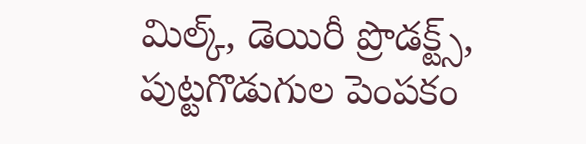మిల్క్, డెయిరీ ప్రొడక్ట్స్, పుట్టగొడుగుల పెంపకం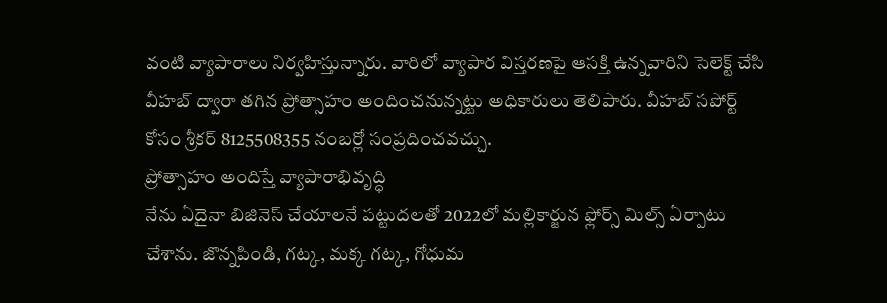వంటి వ్యాపారాలు నిర్వహిస్తున్నారు. వారిలో వ్యాపార విస్తరణపై ఆసక్తి ఉన్నవారిని సెలెక్ట్ చేసి వీహబ్ ద్వారా తగిన ప్రోత్సాహం అందించనున్నట్టు అధికారులు తెలిపారు. వీహబ్ సపోర్ట్ కోసం శ్రీకర్ 8125508355 నంబర్లో సంప్రదించవచ్చు.
ప్రోత్సాహం అందిస్తే వ్యాపారాభివృద్ధి
నేను ఏదైనా బిజినెస్ చేయాలనే పట్టుదలతో 2022లో మల్లికార్జున ఫ్లోర్స్ మిల్స్ ఏర్పాటు చేశాను. జొన్నపిండి, గట్క, మక్క గట్క, గోధుమ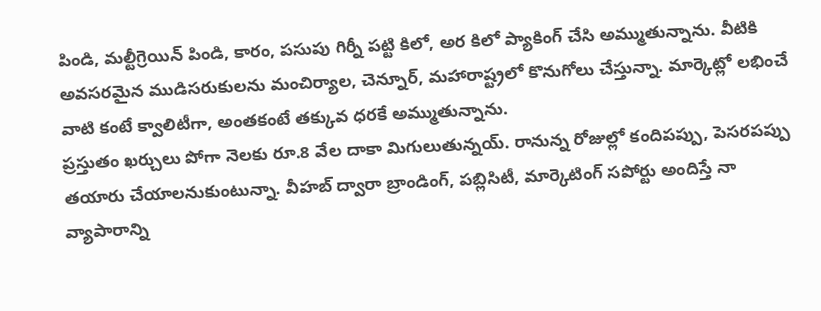పిండి, మల్టీగ్రెయిన్ పిండి, కారం, పసుపు గిర్నీ పట్టి కిలో, అర కిలో ప్యాకింగ్ చేసి అమ్ముతున్నాను. వీటికి అవసరమైన ముడిసరుకులను మంచిర్యాల, చెన్నూర్, మహారాష్ట్రలో కొనుగోలు చేస్తున్నా. మార్కెట్లో లభించే వాటి కంటే క్వాలిటీగా, అంతకంటే తక్కువ ధరకే అమ్ముతున్నాను.
ప్రస్తుతం ఖర్చులు పోగా నెలకు రూ.8 వేల దాకా మిగులుతున్నయ్. రానున్న రోజుల్లో కందిపప్పు, పెసరపప్పు తయారు చేయాలనుకుంటున్నా. వీహబ్ ద్వారా బ్రాండింగ్, పబ్లిసిటీ, మార్కెటింగ్ సపోర్టు అందిస్తే నా వ్యాపారాన్ని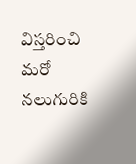విస్తరించి మరో నలుగురికి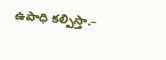ఉపాధి కల్పిస్తా.–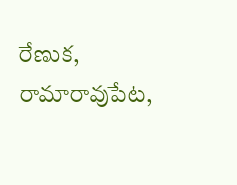రేణుక, రామారావుపేట,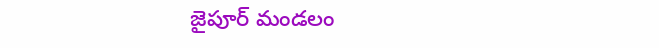జైపూర్ మండలం